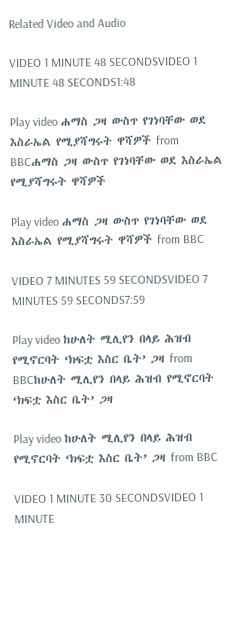Related Video and Audio

VIDEO 1 MINUTE 48 SECONDSVIDEO 1 MINUTE 48 SECONDS1:48

Play video ሐማስ ጋዛ ውስጥ የገነባቸው ወደ እስራኤል የሚያሻግሩት ዋሻዎች from BBCሐማስ ጋዛ ውስጥ የገነባቸው ወደ እስራኤል የሚያሻግሩት ዋሻዎች

Play video ሐማስ ጋዛ ውስጥ የገነባቸው ወደ እስራኤል የሚያሻግሩት ዋሻዎች from BBC

VIDEO 7 MINUTES 59 SECONDSVIDEO 7 MINUTES 59 SECONDS7:59

Play video ከሁለት ሚሊየን በላይ ሕዝብ የሚኖርባት ‘ክፍቷ እስር ቤት’ ጋዛ from BBCከሁለት ሚሊየን በላይ ሕዝብ የሚኖርባት ‘ክፍቷ እስር ቤት’ ጋዛ

Play video ከሁለት ሚሊየን በላይ ሕዝብ የሚኖርባት ‘ክፍቷ እስር ቤት’ ጋዛ from BBC

VIDEO 1 MINUTE 30 SECONDSVIDEO 1 MINUTE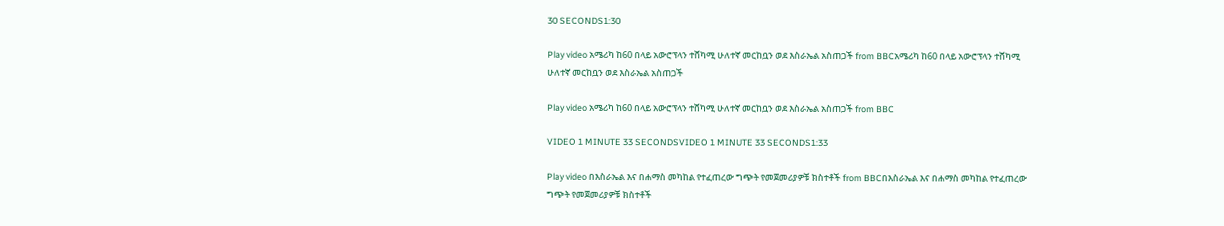30 SECONDS1:30

Play video አሜሪካ ከ60 በላይ አውሮፕላን ተሸካሚ ሁለተኛ መርከቧን ወደ እስራኤል አስጠጋች from BBCአሜሪካ ከ60 በላይ አውሮፕላን ተሸካሚ ሁለተኛ መርከቧን ወደ እስራኤል አስጠጋች

Play video አሜሪካ ከ60 በላይ አውሮፕላን ተሸካሚ ሁለተኛ መርከቧን ወደ እስራኤል አስጠጋች from BBC

VIDEO 1 MINUTE 33 SECONDSVIDEO 1 MINUTE 33 SECONDS1:33

Play video በእስራኤል እና በሐማስ መካከል የተፈጠረው ግጭት የመጀመሪያዎቹ ክስተቶች from BBCበእስራኤል እና በሐማስ መካከል የተፈጠረው ግጭት የመጀመሪያዎቹ ክስተቶች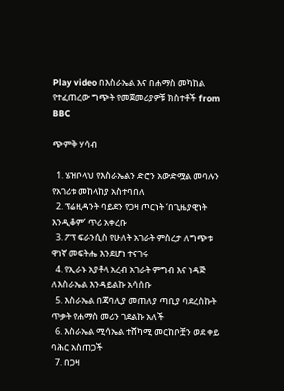Play video በእስራኤል እና በሐማስ መካከል የተፈጠረው ግጭት የመጀመሪያዎቹ ክስተቶች from BBC

ጭምቅ ሃሳብ

  1. ሄዝቦላህ የእስራኤልን ድሮን አውድሟል መባሉን የአገሪቱ መከላከያ አስተባበለ
  2. ፕሬዚዳንት ባይደን የጋዛ ጦርነት ‘በጊዜያዊነት እንዲቆም’ ጥሪ አቀረቡ
  3. ፖፕ ፍራንሲስ የሁለት አገራት ምስረታ ለግጭቱ ዋነኛ መፍትሔ እንደሆነ ተናገሩ
  4. የኢራኑ አያቶላ አረብ አገራት ምግብ እና ነዳጅ ለእስራኤል እንዳይልኩ አሳሰቡ
  5. እስራኤል በጃባሊያ መጠለያ ጣቢያ ባደረስኩት ጥቃት የሐማስ መሪን ገደልኩ አለች
  6. እስራኤል ሚሳኤል ተሸካሚ መርከቦቿን ወደ ቀይ ባሕር አስጠጋች
  7. በጋዛ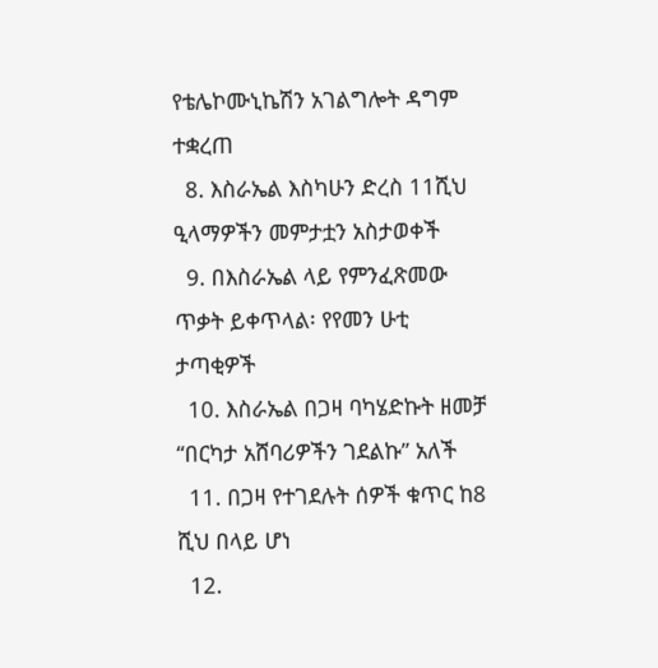የቴሌኮሙኒኬሽን አገልግሎት ዳግም ተቋረጠ
  8. እስራኤል እስካሁን ድረስ 11ሺህ ዒላማዎችን መምታቷን አስታወቀች
  9. በእስራኤል ላይ የምንፈጽመው ጥቃት ይቀጥላል፡ የየመን ሁቲ ታጣቂዎች
  10. እስራኤል በጋዛ ባካሄድኩት ዘመቻ “በርካታ አሸባሪዎችን ገደልኩ” አለች
  11. በጋዛ የተገደሉት ሰዎች ቁጥር ከ8 ሺህ በላይ ሆነ
  12.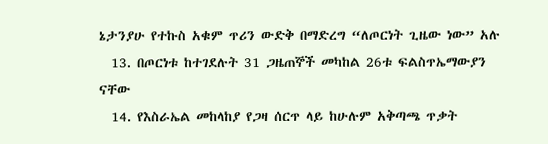ኔታንያሁ የተኩስ አቁም ጥሪን ውድቅ በማድረግ “ለጦርነት ጊዜው ነው” አሉ
  13. በጦርነቱ ከተገደሉት 31 ጋዜጠኞች መካከል 26ቱ ፍልስጥኤማውያን ናቸው
  14. የእስራኤል መከላከያ የጋዛ ሰርጥ ላይ ከሁሉም አቅጣጫ ጥቃት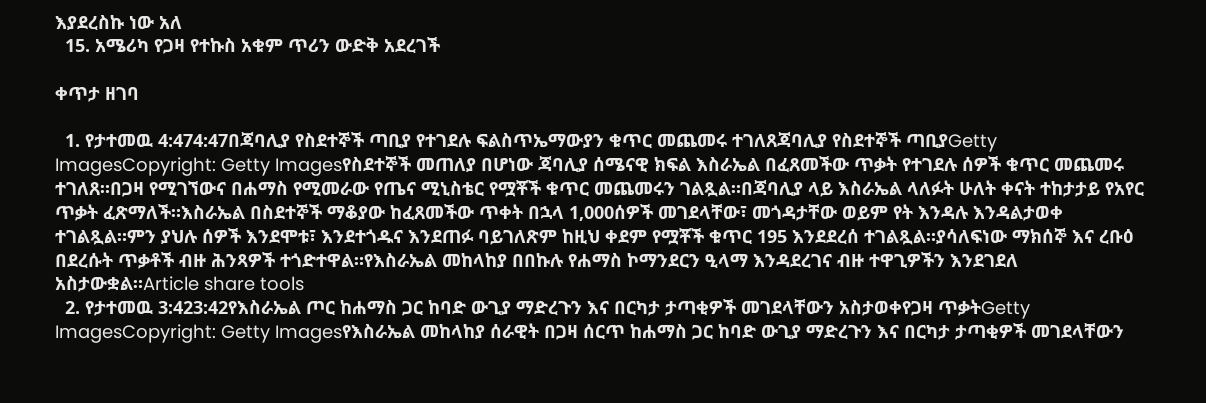እያደረስኩ ነው አለ
  15. አሜሪካ የጋዛ የተኩስ አቁም ጥሪን ውድቅ አደረገች

ቀጥታ ዘገባ

  1. የታተመዉ 4:474:47በጃባሊያ የስደተኞች ጣቢያ የተገደሉ ፍልስጥኤማውያን ቁጥር መጨመሩ ተገለጸጃባሊያ የስደተኞች ጣቢያGetty ImagesCopyright: Getty Imagesየስደተኞች መጠለያ በሆነው ጃባሊያ ሰሜናዊ ክፍል እስራኤል በፈጸመችው ጥቃት የተገደሉ ሰዎች ቁጥር መጨመሩ ተገለጸ።በጋዛ የሚገኘውና በሐማስ የሚመራው የጤና ሚኒስቴር የሟቾች ቁጥር መጨመሩን ገልጿል።በጃባሊያ ላይ እስራኤል ላለፉት ሁለት ቀናት ተከታታይ የአየር ጥቃት ፈጽማለች።እስራኤል በስደተኞች ማቆያው ከፈጸመችው ጥቀት በኋላ 1,000ሰዎች መገደላቸው፣ መጎዳታቸው ወይም የት እንዳሉ እንዳልታወቀ ተገልጿል።ምን ያህሉ ሰዎች እንደሞቱ፣ እንደተጎዱና እንደጠፉ ባይገለጽም ከዚህ ቀደም የሟቾች ቁጥር 195 እንደደረሰ ተገልጿል።ያሳለፍነው ማክሰኞ እና ረቡዕ በደረሱት ጥቃቶች ብዙ ሕንጻዎች ተጎድተዋል።የእስራኤል መከላከያ በበኩሉ የሐማስ ኮማንደርን ዒላማ እንዳደረገና ብዙ ተዋጊዎችን እንደገደለ አስታውቋል።Article share tools
  2. የታተመዉ 3:423:42የእስራኤል ጦር ከሐማስ ጋር ከባድ ውጊያ ማድረጉን እና በርካታ ታጣቂዎች መገደላቸውን አስታወቀየጋዛ ጥቃትGetty ImagesCopyright: Getty Imagesየእስራኤል መከላከያ ሰራዊት በጋዛ ሰርጥ ከሐማስ ጋር ከባድ ውጊያ ማድረጉን እና በርካታ ታጣቂዎች መገደላቸውን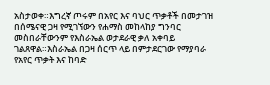አስታወቀ።እግረኛ ጦሩም በአየር እና ባህር ጥቃቶች በመታገዝ በሰሜናዊ ጋዛ የሚገኘውን የሐማስ መከላከያ ግንባር መስበራቸውንም የእስራኤል ወታደራዊ ቃለ አቀባይ ገልጸዋል።እስራኤል በጋዛ ሰርጥ ላይ በምታደርገው የማያባራ የአየር ጥቃት እና ከባድ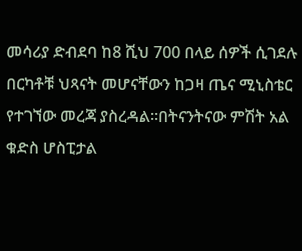መሳሪያ ድብደባ ከ8 ሺህ 700 በላይ ሰዎች ሲገደሉ በርካቶቹ ህጻናት መሆናቸውን ከጋዛ ጤና ሚኒስቴር የተገኘው መረጃ ያስረዳል።በትናንትናው ምሽት አል ቁድስ ሆስፒታል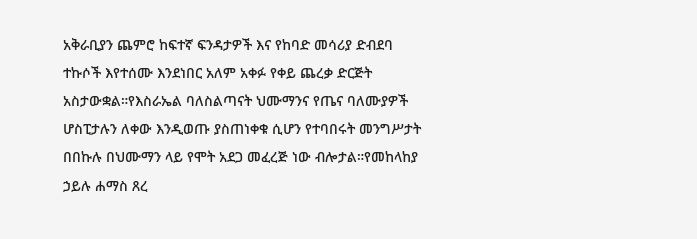አቅራቢያን ጨምሮ ከፍተኛ ፍንዳታዎች እና የከባድ መሳሪያ ድብደባ ተኩሶች እየተሰሙ እንደነበር አለም አቀፉ የቀይ ጨረቃ ድርጅት አስታውቋል።የእስራኤል ባለስልጣናት ህሙማንና የጤና ባለሙያዎች ሆስፒታሉን ለቀው እንዲወጡ ያስጠነቀቁ ሲሆን የተባበሩት መንግሥታት በበኩሉ በህሙማን ላይ የሞት አደጋ መፈረጅ ነው ብሎታል።የመከላከያ ኃይሉ ሐማስ ጸረ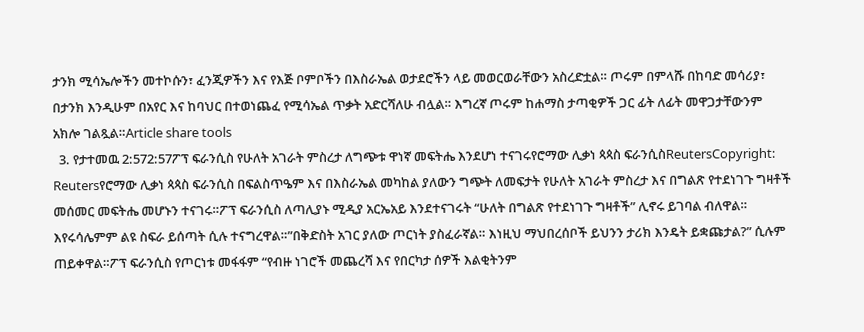ታንክ ሚሳኤሎችን መተኮሱን፣ ፈንጂዎችን እና የእጅ ቦምቦችን በእስራኤል ወታደሮችን ላይ መወርወራቸውን አስረድቷል። ጦሩም በምላሹ በከባድ መሳሪያ፣ በታንክ እንዲሁም በአየር እና ከባህር በተወነጨፈ የሚሳኤል ጥቃት አድርሻለሁ ብሏል። እግረኛ ጦሩም ከሐማስ ታጣቂዎች ጋር ፊት ለፊት መዋጋታቸውንም አክሎ ገልጿል።Article share tools
  3. የታተመዉ 2:572:57ፖፕ ፍራንሲስ የሁለት አገራት ምስረታ ለግጭቱ ዋነኛ መፍትሔ እንደሆነ ተናገሩየሮማው ሊቃነ ጳጳስ ፍራንሲስReutersCopyright: Reutersየሮማው ሊቃነ ጳጳስ ፍራንሲስ በፍልስጥዔም እና በእስራኤል መካከል ያለውን ግጭት ለመፍታት የሁለት አገራት ምስረታ እና በግልጽ የተደነገጉ ግዛቶች መሰመር መፍትሔ መሆኑን ተናገሩ።ፖፕ ፍራንሲስ ለጣሊያኑ ሚዲያ አርኤአይ እንደተናገሩት “ሁለት በግልጽ የተደነገጉ ግዛቶች” ሊኖሩ ይገባል ብለዋል። እየሩሳሌምም ልዩ ስፍራ ይሰጣት ሲሉ ተናግረዋል።”በቅድስት አገር ያለው ጦርነት ያስፈራኛል። እነዚህ ማህበረሰቦች ይህንን ታሪክ እንዴት ይቋጩታል?” ሲሉም ጠይቀዋል።ፖፕ ፍራንሲስ የጦርነቱ መፋፋም “የብዙ ነገሮች መጨረሻ እና የበርካታ ሰዎች እልቂትንም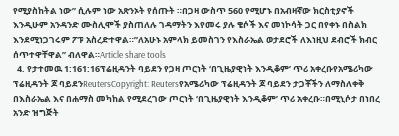የሚያስከትል ነው” ሲሉም ነው አጽንኦት የሰጡት ።በጋዛ ውስጥ 560 የሚሆኑ በአብዛኛው ክርስቲያኖች እንዲሁም አንዳንድ ሙስሊሞች ያስጠለሉ ገዳማትን እየመሩ ያሉ ቄሶች እና መነኮሳት ጋር በየቀኑ በስልክ እንደሚነጋገሩም ፖፑ አስረድተዋል።”ለአሁኑ አምላክ ይመስገን የእስራኤል ወታደሮች ለእነዚህ ደብሮች ክብር ሰጥተዋቸዋል” ብለዋል።Article share tools
  4. የታተመዉ 1:161:16ፕሬዚዳንት ባይደን የጋዛ ጦርነት ‘በጊዜያዊነት እንዲቆም’ ጥሪ አቀረቡየአሜሪካው ፕሬዚዳንት ጆ ባይደንReutersCopyright: Reutersየአሜሪካው ፕሬዚዳንት ጆ ባይደን ታጋቾችን ለማስለቀቅ በእስራኤል እና በሐማስ መካከል የሚደረገው ጦርነት ‘በጊዜያዊነት እንዲቆም’ ጥሪ አቀረቡ።በሚኒሶታ በነበረ አንድ ዝግጅት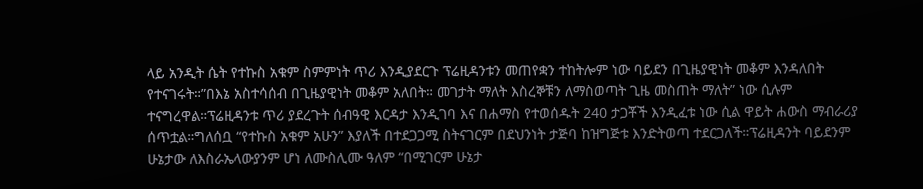ላይ አንዲት ሴት የተኩስ አቁም ስምምነት ጥሪ እንዲያደርጉ ፕሬዚዳንቱን መጠየቋን ተከትሎም ነው ባይደን በጊዜያዊነት መቆም እንዳለበት የተናገሩት።”በእኔ አስተሳሰብ በጊዜያዊነት መቆም አለበት። መገታት ማለት እስረኞቹን ለማስወጣት ጊዜ መስጠት ማለት” ነው ሲሉም ተናግረዋል።ፕሬዚዳንቱ ጥሪ ያደረጉት ሰብዓዊ እርዳታ እንዲገባ እና በሐማስ የተወሰዱት 240 ታጋቾች እንዲፈቱ ነው ሲል ዋይት ሐውስ ማብራሪያ ሰጥቷል።ግለሰቧ “የተኩስ አቁም አሁን” እያለች በተደጋጋሚ ስትናገርም በደህንነት ታጅባ ከዝግጅቱ እንድትወጣ ተደርጋለች።ፕሬዚዳንት ባይደንም ሁኔታው ለእስራኤላውያንም ሆነ ለሙስሊሙ ዓለም “በሚገርም ሁኔታ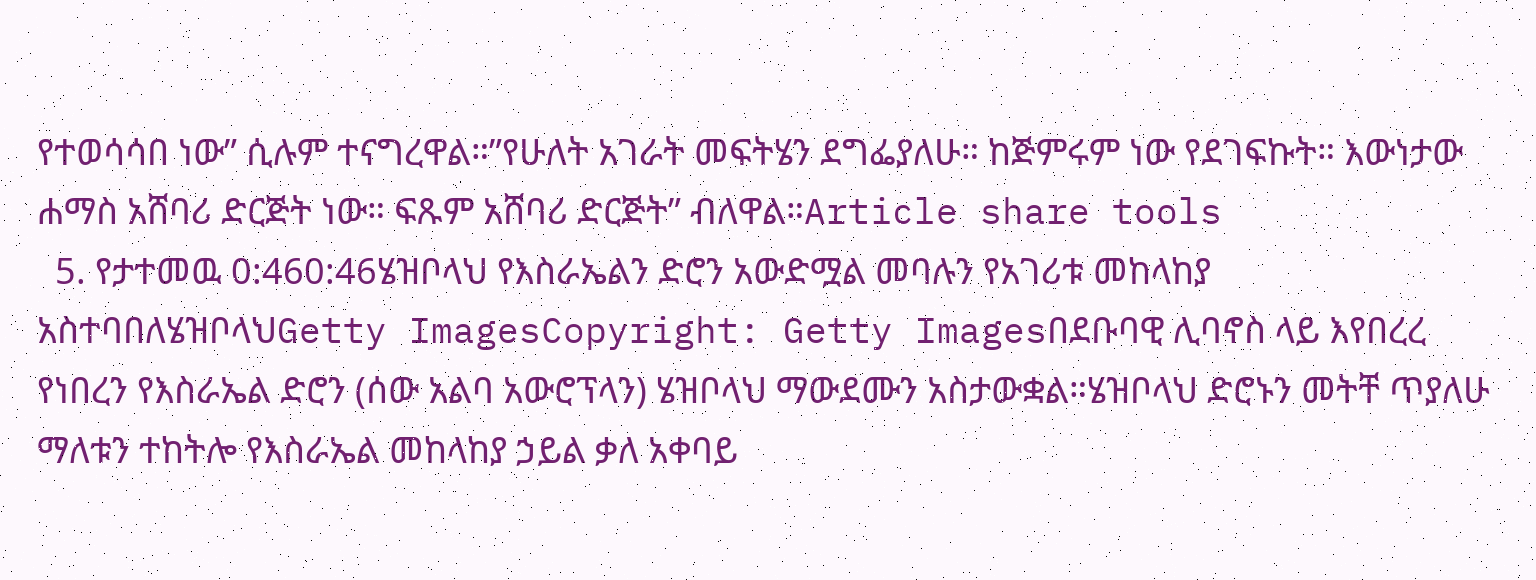የተወሳሳበ ነው” ሲሉም ተናግረዋል።”የሁለት አገራት መፍትሄን ደግፌያለሁ። ከጅምሩም ነው የደገፍኩት። እውነታው ሐማስ አሸባሪ ድርጅት ነው። ፍጹም አሸባሪ ድርጅት” ብለዋል።Article share tools
  5. የታተመዉ 0:460:46ሄዝቦላህ የእስራኤልን ድሮን አውድሟል መባሉን የአገሪቱ መከላከያ አስተባበለሄዝቦላህGetty ImagesCopyright: Getty Imagesበደቡባዊ ሊባኖስ ላይ እየበረረ የነበረን የእስራኤል ድሮን (ሰው አልባ አውሮፕላን) ሄዝቦላህ ማውደሙን አስታውቋል።ሄዝቦላህ ድሮኑን መትቸ ጥያለሁ ማለቱን ተከትሎ የእስራኤል መከላከያ ኃይል ቃለ አቀባይ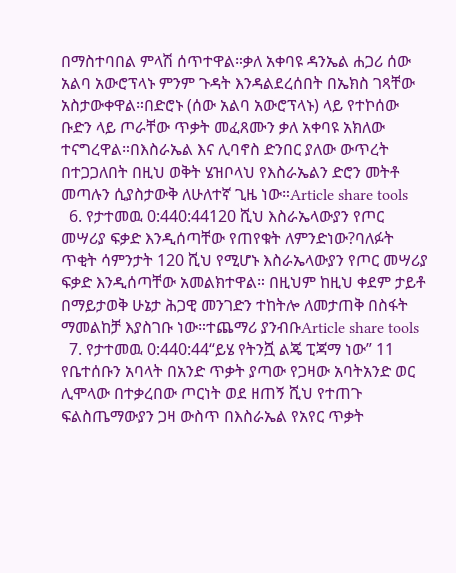በማስተባበል ምላሽ ሰጥተዋል።ቃለ አቀባዩ ዳንኤል ሐጋሪ ሰው አልባ አውሮፕላኑ ምንም ጉዳት እንዳልደረሰበት በኤክስ ገጻቸው አስታውቀዋል።በድሮኑ (ሰው አልባ አውሮፕላኑ) ላይ የተኮሰው ቡድን ላይ ጦራቸው ጥቃት መፈጸሙን ቃለ አቀባዩ አክለው ተናግረዋል።በእስራኤል እና ሊባኖስ ድንበር ያለው ውጥረት በተጋጋለበት በዚህ ወቅት ሄዝቦላህ የእስራኤልን ድሮን መትቶ መጣሉን ሲያስታውቅ ለሁለተኛ ጊዜ ነው።Article share tools
  6. የታተመዉ 0:440:44120 ሺህ እስራኤላውያን የጦር መሣሪያ ፍቃድ እንዲሰጣቸው የጠየቁት ለምንድነው?ባለፉት ጥቂት ሳምንታት 120 ሺህ የሚሆኑ እስራኤላውያን የጦር መሣሪያ ፍቃድ እንዲሰጣቸው አመልክተዋል። በዚህም ከዚህ ቀደም ታይቶ በማይታወቅ ሁኔታ ሕጋዊ መንገድን ተከትሎ ለመታጠቅ በስፋት ማመልከቻ እያስገቡ ነው።ተጨማሪ ያንብቡArticle share tools
  7. የታተመዉ 0:440:44“ይሄ የትንሿ ልጄ ፒጃማ ነው” 11 የቤተሰቡን አባላት በአንድ ጥቃት ያጣው የጋዛው አባትአንድ ወር ሊሞላው በተቃረበው ጦርነት ወደ ዘጠኝ ሺህ የተጠጉ ፍልስጤማውያን ጋዛ ውስጥ በእስራኤል የአየር ጥቃት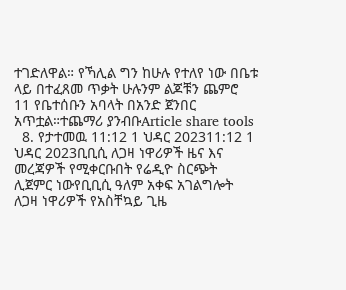ተገድለዋል። የኻሊል ግን ከሁሉ የተለየ ነው በቤቱ ላይ በተፈጸመ ጥቃት ሁሉንም ልጆቹን ጨምሮ 11 የቤተሰቡን አባላት በአንድ ጀንበር አጥቷል።ተጨማሪ ያንብቡArticle share tools
  8. የታተመዉ 11:12 1 ህዳር 202311:12 1 ህዳር 2023ቢቢሲ ለጋዛ ነዋሪዎች ዜና እና መረጃዎች የሚቀርቡበት የሬዲዮ ስርጭት ሊጀምር ነውየቢቢሲ ዓለም አቀፍ አገልግሎት ለጋዛ ነዋሪዎች የአስቸኳይ ጊዜ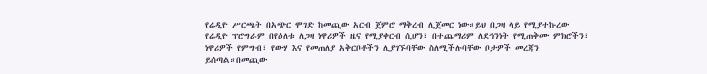የሬዲዮ ሥርጫት በአጭር ሞገድ ከመጪው አርብ ጀምሮ ማቅረብ ሊጀመር ነው።ይህ በጋዛ ላይ የሚያተኩረው የሬዲዮ ፕሮግራም በየዕለቱ ለጋዛ ነዋሪዎች ዜና የሚያቀርብ ሲሆን፣ በተጨማሪም ለደኅንነት የሚጠቅሙ ምክሮችን፣ ነዋሪዎች የምግብ፣ የውሃ እና የመጠለያ አቅርቦቶችን ሊያገኙባቸው ስለሚችሉባቸው ቦታዎች መረጃን ይሰጣል።በመጪው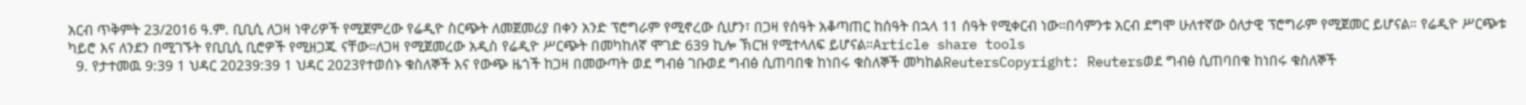አርብ ጥቅምት 23/2016 ዓ.ም. ቢቢሲ ለጋዛ ነዋሪዎች የሚጀምረው የሬዲዮ ስርጭት ለመጀመሪያ በቀን አንድ ፕሮግራም የሚኖረው ሲሆን፣ በጋዛ የሰዓት አቆጣጠር ከሰዓት በኋላ 11 ሰዓት የሚቀርብ ነው።በሳምንቱ አርብ ደግሞ ሁለተኛው ዕለታዊ ፕሮግራም የሚጀመር ይሆናል። የሬዲዮ ሥርጭቱ ካይሮ እና ለንደን በሚገኙት የቢቢሲ ቢሮዎች የሚዘጋጁ ናቸው።ለጋዛ የሚጀመረው አዲስ የሬዲዮ ሥርጭት በመካከለኛ ሞገድ 639 ኪሎ ኽርዝ የሚተላለፍ ይሆናል።Article share tools
  9. የታተመዉ 9:39 1 ህዳር 20239:39 1 ህዳር 2023የተወሰኑ ቁስለኞች እና የውጭ ዜጎች ከጋዛ በመውጣት ወደ ግብፅ ገቡወደ ግብፅ ሲጠባበቁ ከነበሩ ቁስለኞች መካከልReutersCopyright: Reutersወደ ግብፅ ሲጠባበቁ ከነበሩ ቁስለኞች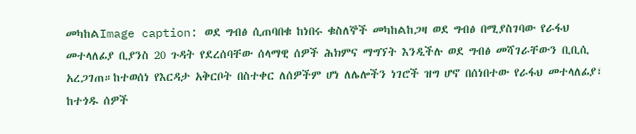መካከልImage caption: ወደ ግብፅ ሲጠባበቁ ከነበሩ ቁስለኞች መካከልከጋዛ ወደ ግብፅ በሚያስገባው የራፋህ መተላለፊያ ቢያንስ 20 ጉዳት የደረሰባቸው ሰላማዊ ሰዎች ሕክምና ማግኘት እንዲችሉ ወደ ግብፅ መሻገራቸውን ቢቢሲ አረጋገጠ።ከተወሰነ የእርዳታ አቅርቦት በስተቀር ለሰዎችም ሆነ ለሌሎችን ነገሮች ዝግ ሆኖ በሰነበተው የራፋህ መተላለፊያ፣ ከተጎዱ ሰዎች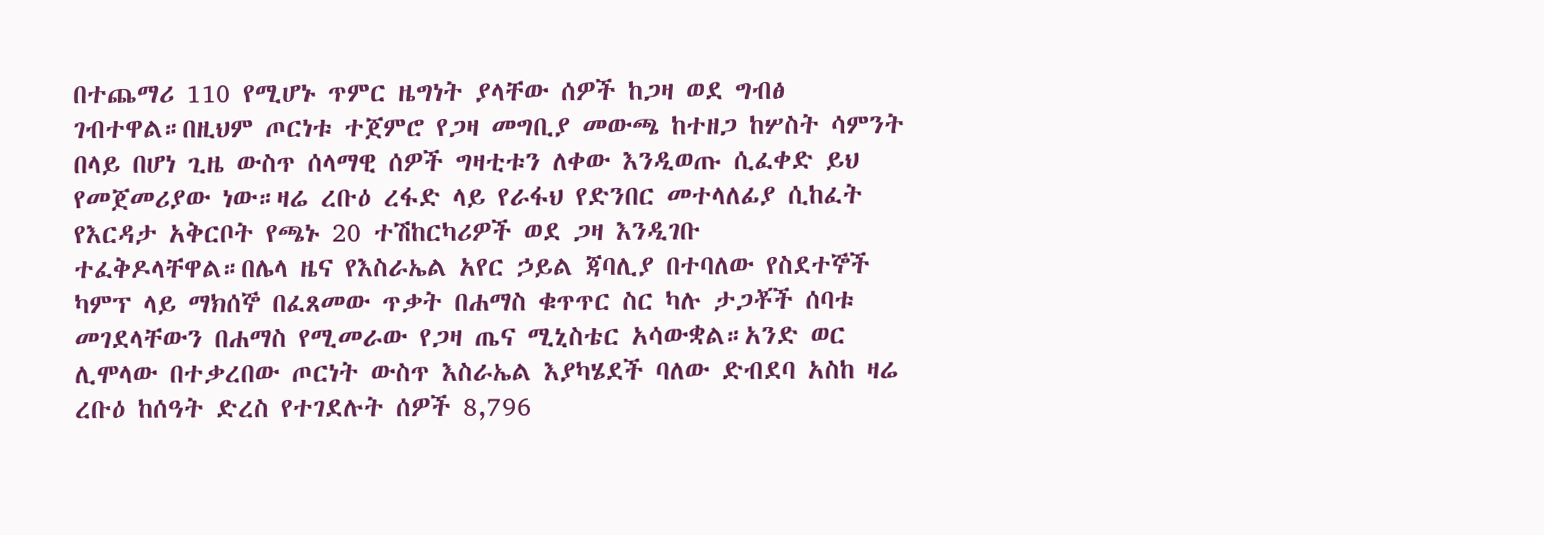በተጨማሪ 110 የሚሆኑ ጥምር ዜግነት ያላቸው ሰዎች ከጋዛ ወደ ግብፅ ገብተዋል።በዚህም ጦርነቱ ተጀምሮ የጋዛ መግቢያ መውጫ ከተዘጋ ከሦስት ሳምንት በላይ በሆነ ጊዜ ውስጥ ሰላማዊ ሰዎች ግዛቲቱን ለቀው እንዲወጡ ሲፈቀድ ይህ የመጀመሪያው ነው።ዛሬ ረቡዕ ረፋድ ላይ የራፋህ የድንበር መተላለፊያ ሲከፈት የእርዳታ አቅርቦት የጫኑ 20 ተሽከርካሪዎች ወደ ጋዛ እንዲገቡ ተፈቅዶላቸዋል።በሌላ ዜና የእስራኤል አየር ኃይል ጃባሊያ በተባለው የስደተኞች ካምፕ ላይ ማክሰኞ በፈጸመው ጥቃት በሐማስ ቁጥጥር ስር ካሉ ታጋቾች ሰባቱ መገደላቸውን በሐማስ የሚመራው የጋዛ ጤና ሚኒስቴር አሳውቋል።አንድ ወር ሊሞላው በተቃረበው ጦርነት ውስጥ እስራኤል እያካሄደች ባለው ድብደባ አስከ ዛሬ ረቡዕ ከሰዓት ድረስ የተገደሉት ሰዎች 8,796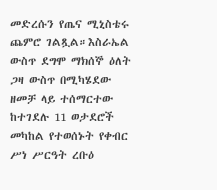መድረሱን የጤና ሚኒስቴሩ ጨምሮ ገልጿል።እስራኤል ውስጥ ደግሞ ማክሰኞ ዕለት ጋዛ ውስጥ በሚካሄደው ዘመቻ ላይ ተሰማርተው ከተገደሉ 11 ወታደሮች መካከል የተወሰኑት የቀብር ሥነ ሥርዓት ረቡዕ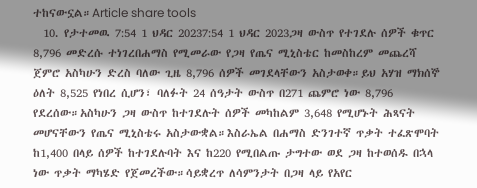ተከናውኗል።Article share tools
  10. የታተመዉ 7:54 1 ህዳር 20237:54 1 ህዳር 2023ጋዛ ውስጥ የተገደሉ ሰዎች ቁጥር 8,796 መድረሱ ተነገረበሐማስ የሚመራው የጋዛ የጤና ሚኒስቴር ከመስከረም መጨረሻ ጀምሮ አስካሁን ድረስ ባለው ጊዜ 8,796 ሰዎች መገደላቸውን አስታወቀ።ይህ አሃዝ ማክሰኞ ዕለት 8,525 የነበረ ሲሆን፣ ባለፉት 24 ሰዓታት ውስጥ በ271 ጨምሮ ነው 8,796 የደረሰው።አስካሁን ጋዛ ውስጥ ከተገደሉት ሰዎች መካከልም 3,648 የሚሆኑት ሕጻናት መሆናቸውን የጤና ሚኒስቴሩ አስታውቋል።እስራኤል በሐማስ ድንገተኛ ጥቃት ተፈጽሞባት ከ1,400 በላይ ሰዎች ከተገደሉባት እና ከ220 የሚበልጡ ታግተው ወደ ጋዛ ከተወሰዱ በኋላ ነው ጥቃት ማካሄድ የጀመረችው።ሳይቋረጥ ለሳምንታት በጋዛ ላይ የአየር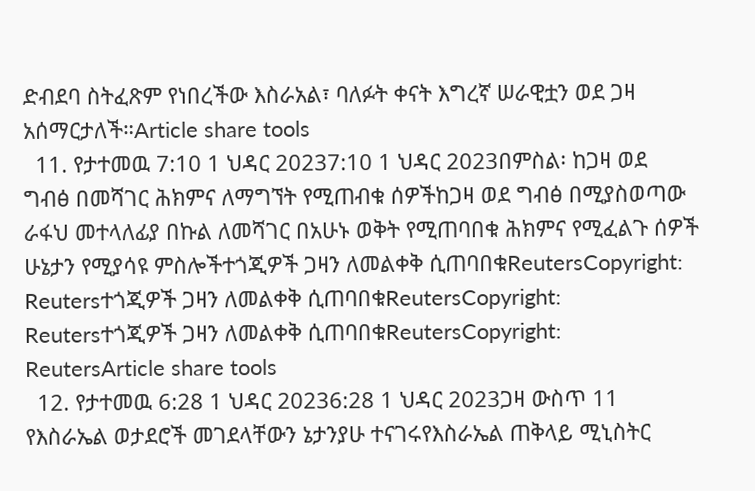ድብደባ ስትፈጽም የነበረችው እስራአል፣ ባለፉት ቀናት እግረኛ ሠራዊቷን ወደ ጋዛ አሰማርታለች።Article share tools
  11. የታተመዉ 7:10 1 ህዳር 20237:10 1 ህዳር 2023በምስል፡ ከጋዛ ወደ ግብፅ በመሻገር ሕክምና ለማግኘት የሚጠብቁ ሰዎችከጋዛ ወደ ግብፅ በሚያስወጣው ራፋህ መተላለፊያ በኩል ለመሻገር በአሁኑ ወቅት የሚጠባበቁ ሕክምና የሚፈልጉ ሰዎች ሁኔታን የሚያሳዩ ምስሎችተጎጂዎች ጋዛን ለመልቀቅ ሲጠባበቁReutersCopyright: Reutersተጎጂዎች ጋዛን ለመልቀቅ ሲጠባበቁReutersCopyright: Reutersተጎጂዎች ጋዛን ለመልቀቅ ሲጠባበቁReutersCopyright: ReutersArticle share tools
  12. የታተመዉ 6:28 1 ህዳር 20236:28 1 ህዳር 2023ጋዛ ውስጥ 11 የእስራኤል ወታደሮች መገደላቸውን ኔታንያሁ ተናገሩየእስራኤል ጠቅላይ ሚኒስትር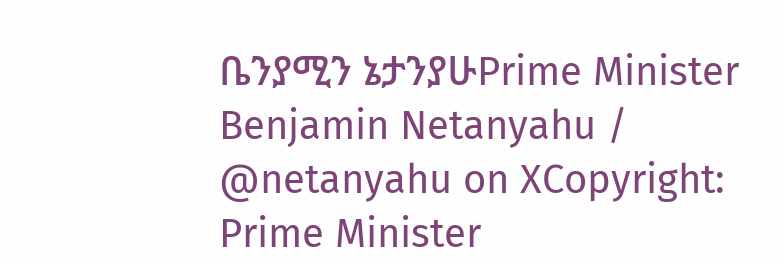ቤንያሚን ኔታንያሁPrime Minister Benjamin Netanyahu / @netanyahu on XCopyright: Prime Minister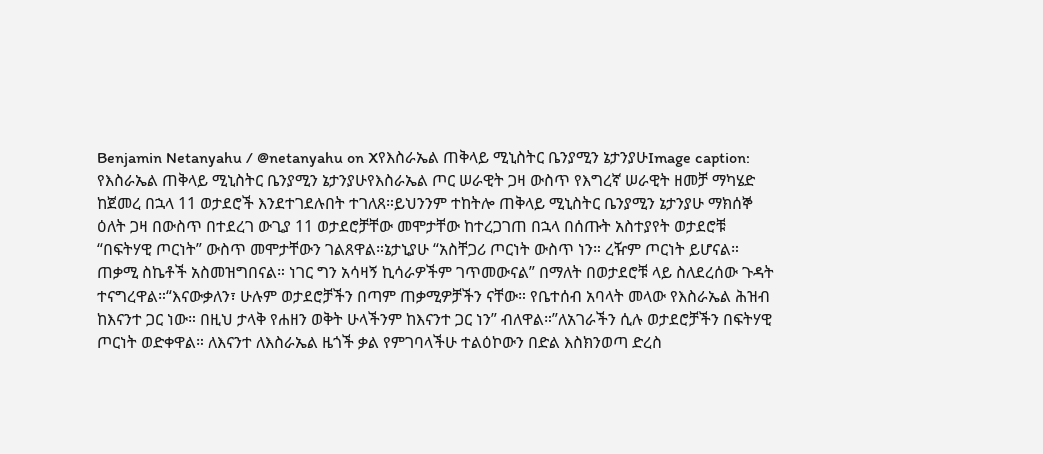Benjamin Netanyahu / @netanyahu on Xየእስራኤል ጠቅላይ ሚኒስትር ቤንያሚን ኔታንያሁImage caption: የእስራኤል ጠቅላይ ሚኒስትር ቤንያሚን ኔታንያሁየእስራኤል ጦር ሠራዊት ጋዛ ውስጥ የእግረኛ ሠራዊት ዘመቻ ማካሄድ ከጀመረ በኋላ 11 ወታደሮች እንደተገደሉበት ተገለጸ።ይህንንም ተከትሎ ጠቅላይ ሚኒስትር ቤንያሚን ኔታንያሁ ማክሰኞ ዕለት ጋዛ በውስጥ በተደረገ ውጊያ 11 ወታደሮቻቸው መሞታቸው ከተረጋገጠ በኋላ በሰጡት አስተያየት ወታደሮቹ “በፍትሃዊ ጦርነት” ውስጥ መሞታቸውን ገልጸዋል።ኔታኒያሁ “አስቸጋሪ ጦርነት ውስጥ ነን። ረዥም ጦርነት ይሆናል። ጠቃሚ ስኬቶች አስመዝግበናል። ነገር ግን አሳዛኝ ኪሳራዎችም ገጥመውናል” በማለት በወታደሮቹ ላይ ስለደረሰው ጉዳት ተናግረዋል።“እናውቃለን፣ ሁሉም ወታደሮቻችን በጣም ጠቃሚዎቻችን ናቸው። የቤተሰብ አባላት መላው የእስራኤል ሕዝብ ከእናንተ ጋር ነው። በዚህ ታላቅ የሐዘን ወቅት ሁላችንም ከእናንተ ጋር ነን” ብለዋል።”ለአገራችን ሲሉ ወታደሮቻችን በፍትሃዊ ጦርነት ወድቀዋል። ለእናንተ ለእስራኤል ዜጎች ቃል የምገባላችሁ ተልዕኮውን በድል እስክንወጣ ድረስ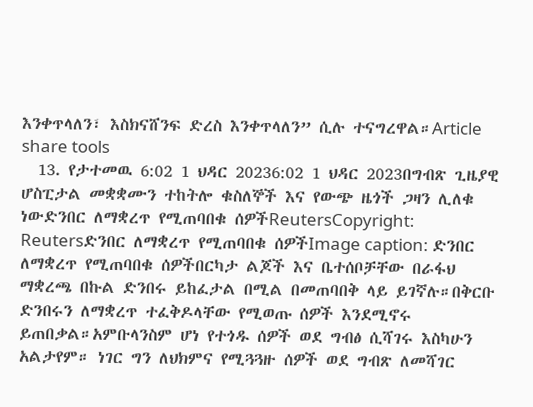እንቀጥላለን፣ እስክናሸንፍ ድረስ እንቀጥላለን” ሲሉ ተናግረዋል።Article share tools
  13. የታተመዉ 6:02 1 ህዳር 20236:02 1 ህዳር 2023በግብጽ ጊዜያዊ ሆስፒታል መቋቋሙን ተከትሎ ቁስለኞች እና የውጭ ዜጎች ጋዛን ሊለቁ ነውድንበር ለማቋረጥ የሚጠባበቁ ሰዎችReutersCopyright: Reutersድንበር ለማቋረጥ የሚጠባበቁ ሰዎችImage caption: ድንበር ለማቋረጥ የሚጠባበቁ ሰዎችበርካታ ልጆች እና ቤተሰቦቻቸው በራፋህ ማቋረጫ በኩል ድንበሩ ይከፈታል በሚል በመጠባበቅ ላይ ይገኛሉ።በቅርቡ ድንበሩን ለማቋረጥ ተፈቅዶላቸው የሚወጡ ሰዎች እንደሚኖሩ ይጠበቃል።አምቡላንስም ሆነ የተጎዱ ሰዎች ወደ ግብፅ ሲሻገሩ እስካሁን አልታየም። ነገር ግን ለህክምና የሚጓጓዙ ሰዎች ወደ ግብጽ ለመሻገር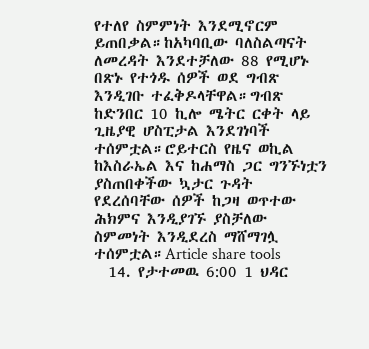የተለየ ስምምነት እንደሚኖርም ይጠበቃል።ከአካባቢው ባለስልጣናት ለመረዳት እንደተቻለው 88 የሚሆኑ በጽኑ የተጎዱ ሰዎች ወደ ግብጽ እንዲገቡ ተፈቅዶላቸዋል።ግብጽ ከድንበር 10 ኪሎ ሜትር ርቀት ላይ ጊዜያዊ ሆስፒታል እንደገነባች ተሰምቷል።ሮይተርስ የዜና ወኪል ከእስራኤል እና ከሐማስ ጋር ግንኙነቷን ያስጠበቀችው ኳታር ጉዳት የደረሰባቸው ሰዎች ከጋዛ ወጥተው ሕክምና እንዲያገኙ ያስቻለው ስምመነት እንዲደረስ ማሸማገሏ ተሰምቷል።Article share tools
  14. የታተመዉ 6:00 1 ህዳር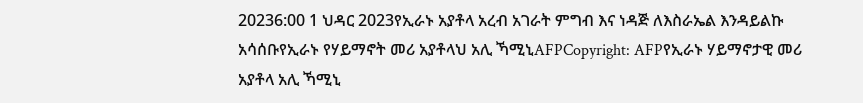20236:00 1 ህዳር 2023የኢራኑ አያቶላ አረብ አገራት ምግብ እና ነዳጅ ለእስራኤል እንዳይልኩ አሳሰቡየኢራኑ የሃይማኖት መሪ አያቶላህ አሊ ኻሚኒAFPCopyright: AFPየኢራኑ ሃይማኖታዊ መሪ አያቶላ አሊ ኻሚኒ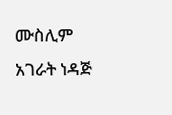ሙስሊም አገራት ነዳጅ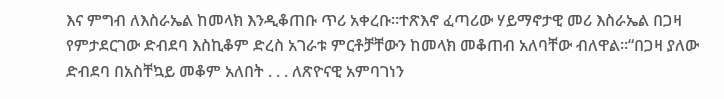እና ምግብ ለእስራኤል ከመላክ እንዲቆጠቡ ጥሪ አቀረቡ።ተጽእኖ ፈጣሪው ሃይማኖታዊ መሪ እስራኤል በጋዛ የምታደርገው ድብደባ እስኪቆም ድረስ አገራቱ ምርቶቻቸውን ከመላክ መቆጠብ አለባቸው ብለዋል።“በጋዛ ያለው ድብደባ በአስቸኳይ መቆም አለበት . . . ለጽዮናዊ አምባገነን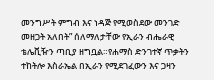መንግሥት ምግብ እና ነዳጅ የሚወስደው መንገድ መዘጋት አለበት” ሰለማለታቸው የኢራን ብሔራዊ ቴሌቪዥን ጣቢያ ዘግቧል።የሐማስ ድንገተኛ ጥቃትን ተከትሎ እስራኤል በኢራን የሚደገፈውን እና ጋዛን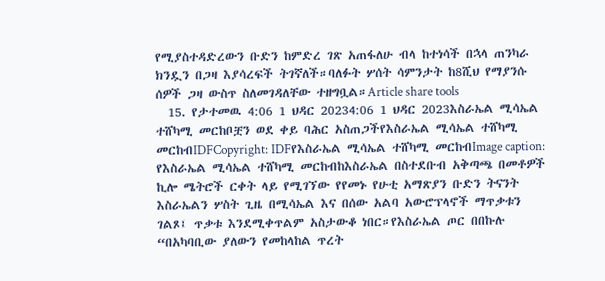የሚያስተዳድረውን ቡድን ከምድረ ገጽ አጠፋለሁ ብላ ከተነሳች በኋላ ጠንካራ ክንዷን በጋዛ እያሳረፍች ትገኛለች።ባለፉት ሦሰት ሳምንታት ከ8ሺህ የማያንሱ ሰዎች ጋዛ ውስጥ ስለመገዳለቸው ተዘግቧል።Article share tools
  15. የታተመዉ 4:06 1 ህዳር 20234:06 1 ህዳር 2023እስራኤል ሚሳኤል ተሸካሚ መርከቦቿን ወደ ቀይ ባሕር አስጠጋችየእስራኤል ሚሳኤል ተሸካሚ መርከብIDFCopyright: IDFየእስራኤል ሚሳኤል ተሸካሚ መርከብImage caption: የእስራኤል ሚሳኤል ተሸካሚ መርከብከእስራኤል በስተደቡብ አቅጣጫ በመቶዎች ኪሎ ሜትሮች ርቀት ላይ የሚገኘው የየመኑ የሁቲ አማጽያን ቡድን ትናንት እስራኤልን ሦስት ጊዜ በሚሳኤል እና በሰው አልባ አውሮፕላኖች ማጥቃቱን ገልጾ፤ ጥቃቱ እንደሚቀጥልም አስታውቆ ነበር።የእስራኤል ጦር በበኩሉ “በአካባቢው ያለውን የመከላከል ጥረት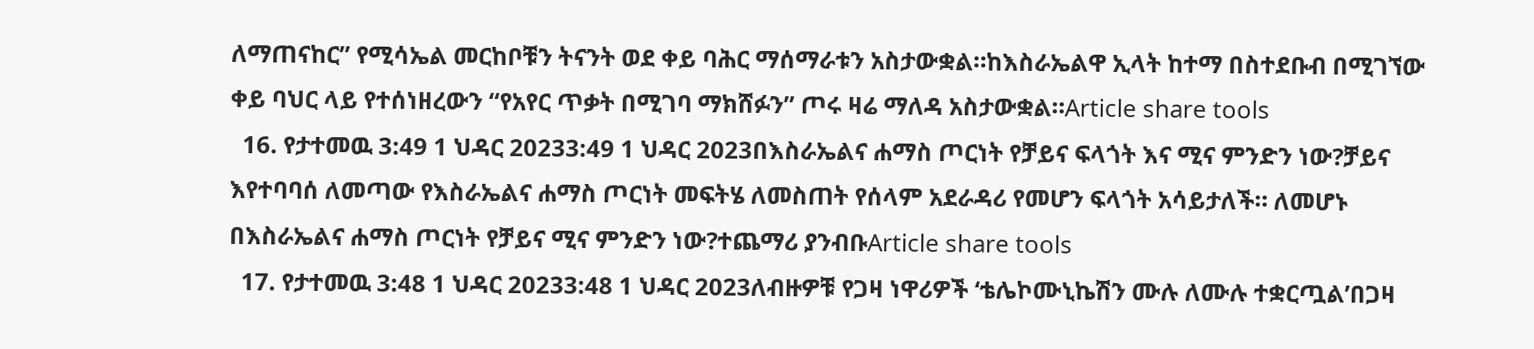ለማጠናከር” የሚሳኤል መርከቦቹን ትናንት ወደ ቀይ ባሕር ማሰማራቱን አስታውቋል።ከእስራኤልዋ ኢላት ከተማ በስተደቡብ በሚገኘው ቀይ ባህር ላይ የተሰነዘረውን “የአየር ጥቃት በሚገባ ማክሸፉን” ጦሩ ዛሬ ማለዳ አስታውቋል።Article share tools
  16. የታተመዉ 3:49 1 ህዳር 20233:49 1 ህዳር 2023በእስራኤልና ሐማስ ጦርነት የቻይና ፍላጎት እና ሚና ምንድን ነው?ቻይና እየተባባሰ ለመጣው የእስራኤልና ሐማስ ጦርነት መፍትሄ ለመስጠት የሰላም አደራዳሪ የመሆን ፍላጎት አሳይታለች። ለመሆኑ በእስራኤልና ሐማስ ጦርነት የቻይና ሚና ምንድን ነው?ተጨማሪ ያንብቡArticle share tools
  17. የታተመዉ 3:48 1 ህዳር 20233:48 1 ህዳር 2023ለብዙዎቹ የጋዛ ነዋሪዎች ‘ቴሌኮሙኒኬሽን ሙሉ ለሙሉ ተቋርጧል’በጋዛ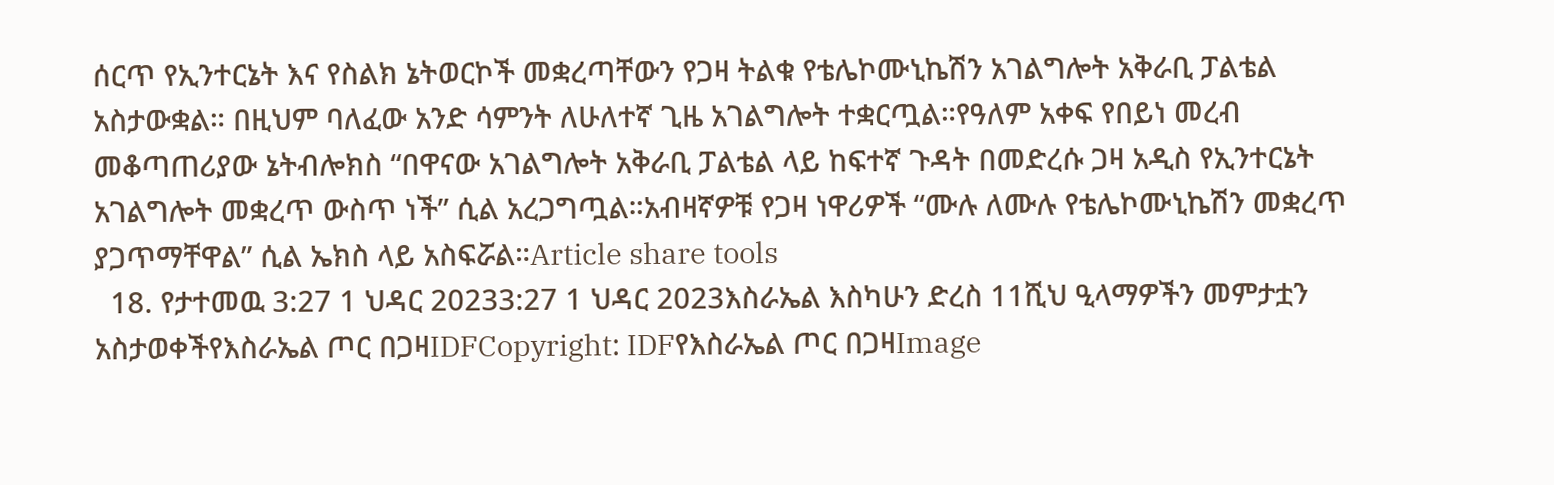ሰርጥ የኢንተርኔት እና የስልክ ኔትወርኮች መቋረጣቸውን የጋዛ ትልቁ የቴሌኮሙኒኬሽን አገልግሎት አቅራቢ ፓልቴል አስታውቋል። በዚህም ባለፈው አንድ ሳምንት ለሁለተኛ ጊዜ አገልግሎት ተቋርጧል።የዓለም አቀፍ የበይነ መረብ መቆጣጠሪያው ኔትብሎክስ “በዋናው አገልግሎት አቅራቢ ፓልቴል ላይ ከፍተኛ ጉዳት በመድረሱ ጋዛ አዲስ የኢንተርኔት አገልግሎት መቋረጥ ውስጥ ነች” ሲል አረጋግጧል።አብዛኛዎቹ የጋዛ ነዋሪዎች “ሙሉ ለሙሉ የቴሌኮሙኒኬሽን መቋረጥ ያጋጥማቸዋል” ሲል ኤክስ ላይ አስፍሯል።Article share tools
  18. የታተመዉ 3:27 1 ህዳር 20233:27 1 ህዳር 2023እስራኤል እስካሁን ድረስ 11ሺህ ዒላማዎችን መምታቷን አስታወቀችየእስራኤል ጦር በጋዛIDFCopyright: IDFየእስራኤል ጦር በጋዛImage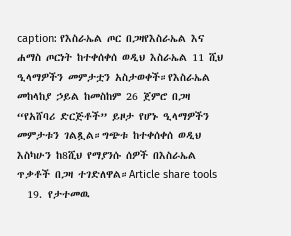caption: የእስራኤል ጦር በጋዛየእስራኤል እና ሐማስ ጦርነት ከተቀሰቀሰ ወዲህ እስራኤል 11 ሺህ ዒላማዎችን መምታቷን አስታወቀች።የእስራኤል መከላከያ ኃይል ከመስከም 26 ጀምሮ በጋዛ “የአሸባሪ ድርጅቶች” ይዞታ የሆኑ ዒላማዎችን መምታቱን ገልጿል።ግጭቱ ከተቀሰቀሰ ወዲህ እስካሁን ከ8ሺህ የማያንሱ ሰዎች በእስራኤል ጥቃቶች በጋዛ ተገድለዋል።Article share tools
  19. የታተመዉ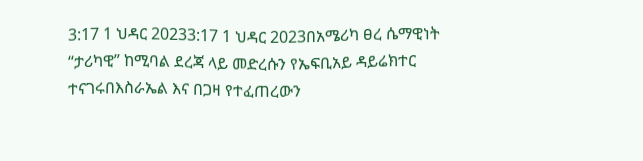3:17 1 ህዳር 20233:17 1 ህዳር 2023በአሜሪካ ፀረ ሴማዊነት “ታሪካዊ” ከሚባል ደረጃ ላይ መድረሱን የኤፍቢአይ ዳይሬክተር ተናገሩበእስራኤል እና በጋዛ የተፈጠረውን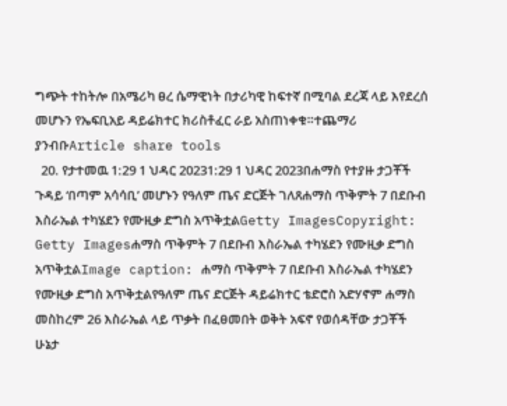ግጭት ተከትሎ በአሜሪካ ፀረ ሴማዊነት በታሪካዊ ከፍተኛ በሚባል ደረጃ ላይ እየደረሰ መሆኑን የኤፍቢአይ ዳይሬክተር ክሪስቶፈር ራይ አስጠነቀቁ።ተጨማሪ ያንብቡArticle share tools
  20. የታተመዉ 1:29 1 ህዳር 20231:29 1 ህዳር 2023በሐማስ የተያዙ ታጋቾች ጉዳይ ‘በጣም አሳሳቢ’ መሆኑን የዓለም ጤና ድርጅት ገለጸሐማስ ጥቅምት 7 በደቡብ እስራኤል ተካሄደን የሙዚቃ ድግስ አጥቅቷልGetty ImagesCopyright: Getty Imagesሐማስ ጥቅምት 7 በደቡብ እስራኤል ተካሄደን የሙዚቃ ድግስ አጥቅቷልImage caption: ሐማስ ጥቅምት 7 በደቡብ እስራኤል ተካሄደን የሙዚቃ ድግስ አጥቅቷልየዓለም ጤና ድርጅት ዳይሬክተር ቴድሮስ አድሃኖም ሐማስ መስከረም 26 እስራኤል ላይ ጥቃት በፈፀመበት ወቅት አፍኖ የወሰዳቸው ታጋቾች ሁኔታ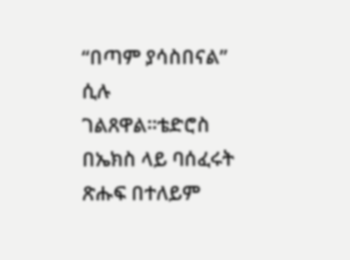“በጣም ያሳስበናል” ሲሉ ገልጸዋል።ቴድሮስ በኤክስ ላይ ባሰፈሩት ጽሑፍ በተለይም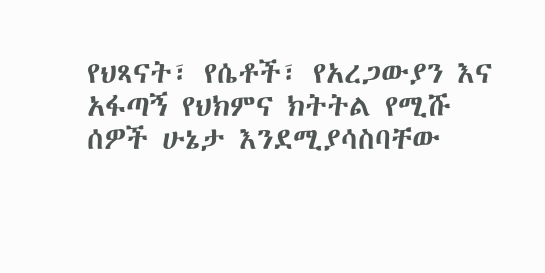የህጻናት፣ የሴቶች፣ የአረጋውያን እና አፋጣኝ የህክምና ክትትል የሚሹ ሰዎች ሁኔታ እንደሚያሳስባቸው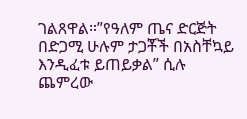ገልጸዋል።”የዓለም ጤና ድርጅት በድጋሚ ሁሉም ታጋቾች በአስቸኳይ እንዲፈቱ ይጠይቃል” ሲሉ ጨምረው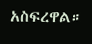አስፍረዋል።